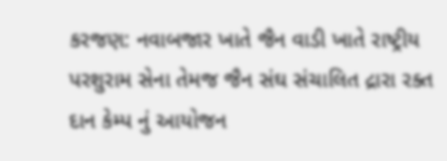કરજણ: નવાબજાર ખાતે જૈન વાડી ખાતે રાષ્ટ્રીય પરશુરામ સેના તેમજ જૈન સંઘ સંચાલિત દ્રારા રક્ત દાન કેમ્પ નું આયોજન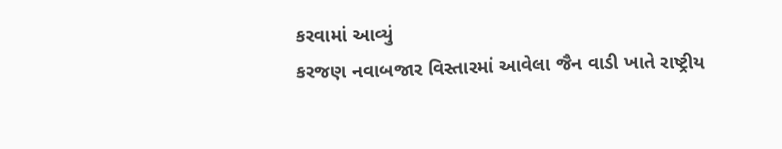કરવામાં આવ્યું
કરજણ નવાબજાર વિસ્તારમાં આવેલા જૈન વાડી ખાતે રાષ્ટ્રીય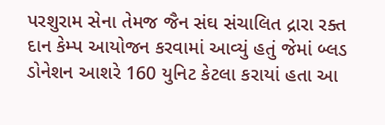પરશુરામ સેના તેમજ જૈન સંઘ સંચાલિત દ્રારા રક્ત દાન કેમ્પ આયોજન કરવામાં આવ્યું હતું જેમાં બ્લડ ડોનેશન આશરે 160 યુનિટ કેટલા કરાયાં હતા આ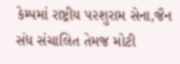કેમ્પમાં રાષ્ટ્રીય પરશુરામ સેના,જૈન સંધ સંચાલિત તેમજ મોટી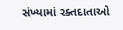સંખ્યામાં રક્તદાતાઓ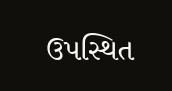ઉપસ્થિત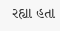રહ્યા હતા